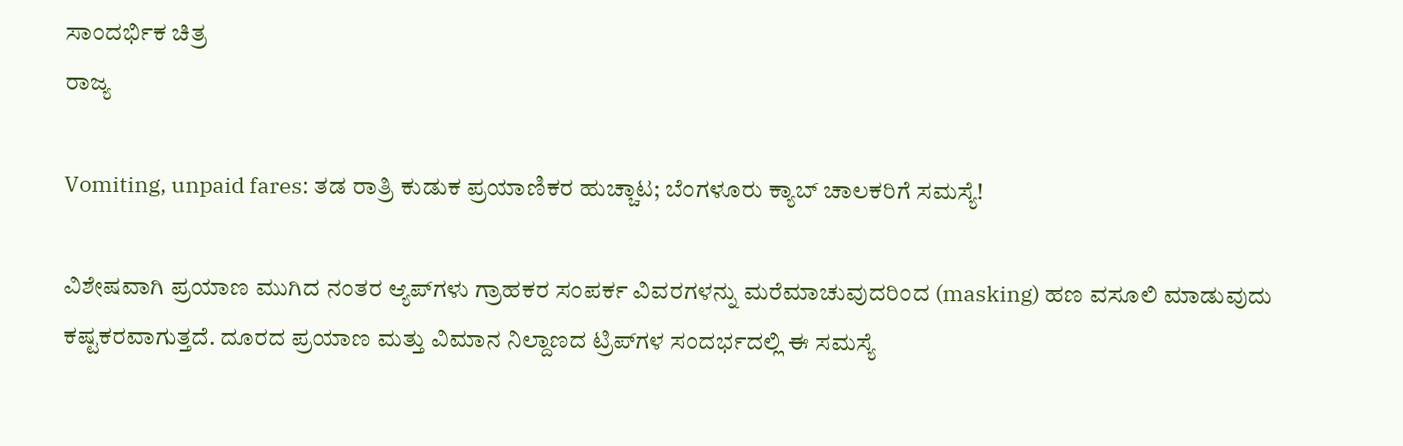ಸಾಂದರ್ಭಿಕ ಚಿತ್ರ
ರಾಜ್ಯ

Vomiting, unpaid fares: ತಡ ರಾತ್ರಿ ಕುಡುಕ ಪ್ರಯಾಣಿಕರ ಹುಚ್ಚಾಟ; ಬೆಂಗಳೂರು ಕ್ಯಾಬ್ ಚಾಲಕರಿಗೆ ಸಮಸ್ಯೆ!

ವಿಶೇಷವಾಗಿ ಪ್ರಯಾಣ ಮುಗಿದ ನಂತರ ಆ್ಯಪ್‌ಗಳು ಗ್ರಾಹಕರ ಸಂಪರ್ಕ ವಿವರಗಳನ್ನು ಮರೆಮಾಚುವುದರಿಂದ (masking) ಹಣ ವಸೂಲಿ ಮಾಡುವುದು ಕಷ್ಟಕರವಾಗುತ್ತದೆ. ದೂರದ ಪ್ರಯಾಣ ಮತ್ತು ವಿಮಾನ ನಿಲ್ದಾಣದ ಟ್ರಿಪ್‌ಗಳ ಸಂದರ್ಭದಲ್ಲಿ ಈ ಸಮಸ್ಯೆ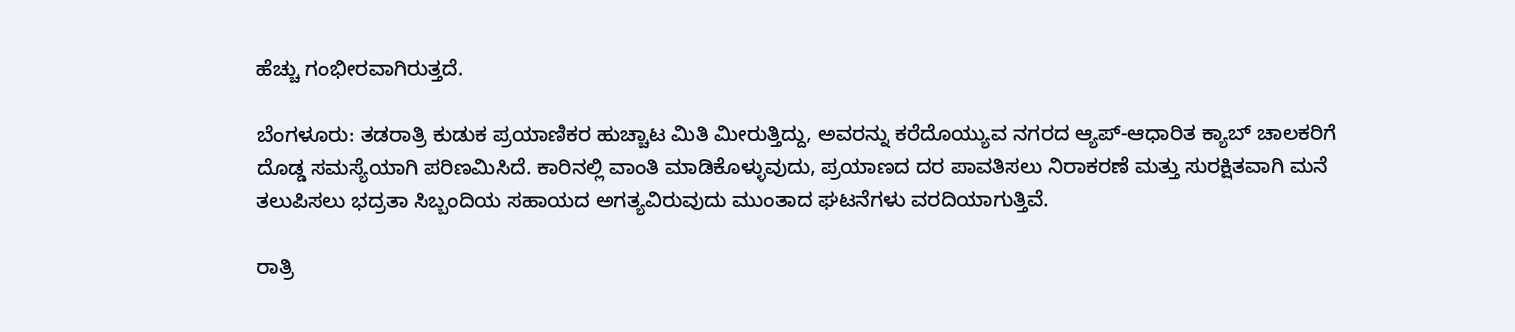ಹೆಚ್ಚು ಗಂಭೀರವಾಗಿರುತ್ತದೆ.

ಬೆಂಗಳೂರು: ತಡರಾತ್ರಿ ಕುಡುಕ ಪ್ರಯಾಣಿಕರ ಹುಚ್ಚಾಟ ಮಿತಿ ಮೀರುತ್ತಿದ್ದು, ಅವರನ್ನು ಕರೆದೊಯ್ಯುವ ನಗರದ ಆ್ಯಪ್-ಆಧಾರಿತ ಕ್ಯಾಬ್ ಚಾಲಕರಿಗೆ ದೊಡ್ಡ ಸಮಸ್ಯೆಯಾಗಿ ಪರಿಣಮಿಸಿದೆ. ಕಾರಿನಲ್ಲಿ ವಾಂತಿ ಮಾಡಿಕೊಳ್ಳುವುದು, ಪ್ರಯಾಣದ ದರ ಪಾವತಿಸಲು ನಿರಾಕರಣೆ ಮತ್ತು ಸುರಕ್ಷಿತವಾಗಿ ಮನೆ ತಲುಪಿಸಲು ಭದ್ರತಾ ಸಿಬ್ಬಂದಿಯ ಸಹಾಯದ ಅಗತ್ಯವಿರುವುದು ಮುಂತಾದ ಘಟನೆಗಳು ವರದಿಯಾಗುತ್ತಿವೆ.

ರಾತ್ರಿ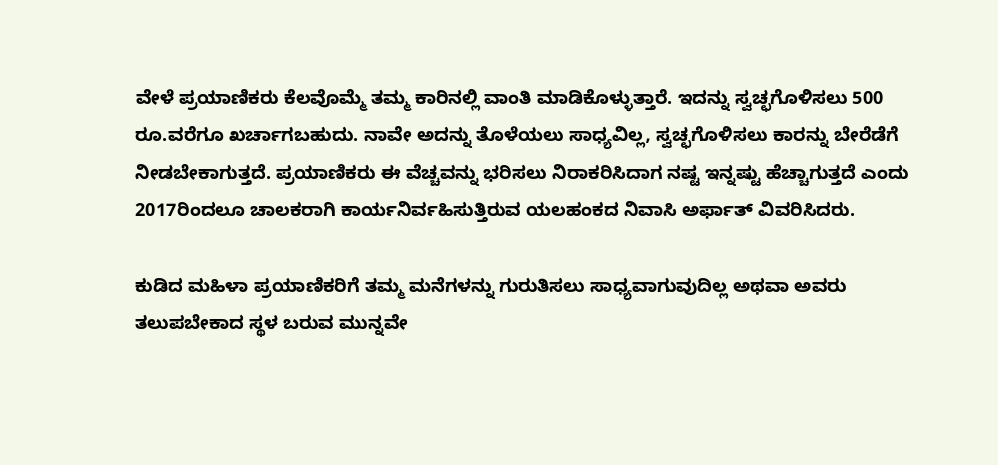ವೇಳೆ ಪ್ರಯಾಣಿಕರು ಕೆಲವೊಮ್ಮೆ ತಮ್ಮ ಕಾರಿನಲ್ಲಿ ವಾಂತಿ ಮಾಡಿಕೊಳ್ಳುತ್ತಾರೆ. ಇದನ್ನು ಸ್ವಚ್ಛಗೊಳಿಸಲು 500 ರೂ.ವರೆಗೂ ಖರ್ಚಾಗಬಹುದು. ನಾವೇ ಅದನ್ನು ತೊಳೆಯಲು ಸಾಧ್ಯವಿಲ್ಲ, ಸ್ವಚ್ಛಗೊಳಿಸಲು ಕಾರನ್ನು ಬೇರೆಡೆಗೆ ನೀಡಬೇಕಾಗುತ್ತದೆ. ಪ್ರಯಾಣಿಕರು ಈ ವೆಚ್ಚವನ್ನು ಭರಿಸಲು ನಿರಾಕರಿಸಿದಾಗ ನಷ್ಟ ಇನ್ನಷ್ಟು ಹೆಚ್ಚಾಗುತ್ತದೆ ಎಂದು 2017ರಿಂದಲೂ ಚಾಲಕರಾಗಿ ಕಾರ್ಯನಿರ್ವಹಿಸುತ್ತಿರುವ ಯಲಹಂಕದ ನಿವಾಸಿ ಅರ್ಫಾತ್ ವಿವರಿಸಿದರು.

ಕುಡಿದ ಮಹಿಳಾ ಪ್ರಯಾಣಿಕರಿಗೆ ತಮ್ಮ ಮನೆಗಳನ್ನು ಗುರುತಿಸಲು ಸಾಧ್ಯವಾಗುವುದಿಲ್ಲ ಅಥವಾ ಅವರು ತಲುಪಬೇಕಾದ ಸ್ಥಳ ಬರುವ ಮುನ್ನವೇ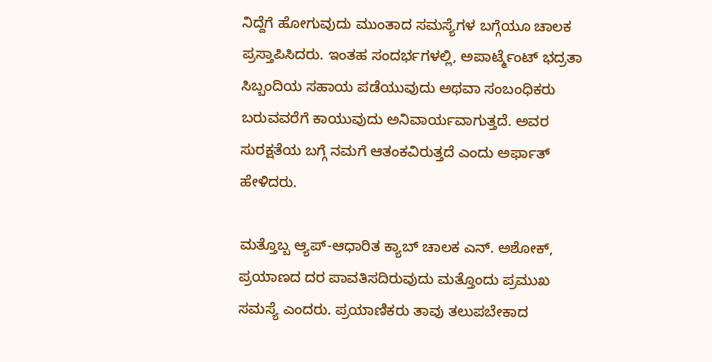ನಿದ್ದೆಗೆ ಹೋಗುವುದು ಮುಂತಾದ ಸಮಸ್ಯೆಗಳ ಬಗ್ಗೆಯೂ ಚಾಲಕ ಪ್ರಸ್ತಾಪಿಸಿದರು. ಇಂತಹ ಸಂದರ್ಭಗಳಲ್ಲಿ, ಅಪಾರ್ಟ್ಮೆಂಟ್ ಭದ್ರತಾ ಸಿಬ್ಬಂದಿಯ ಸಹಾಯ ಪಡೆಯುವುದು ಅಥವಾ ಸಂಬಂಧಿಕರು ಬರುವವರೆಗೆ ಕಾಯುವುದು ಅನಿವಾರ್ಯವಾಗುತ್ತದೆ. ಅವರ ಸುರಕ್ಷತೆಯ ಬಗ್ಗೆ ನಮಗೆ ಆತಂಕವಿರುತ್ತದೆ ಎಂದು ಅರ್ಫಾತ್ ಹೇಳಿದರು.

ಮತ್ತೊಬ್ಬ ಆ್ಯಪ್-ಆಧಾರಿತ ಕ್ಯಾಬ್ ಚಾಲಕ ಎನ್. ಅಶೋಕ್, ಪ್ರಯಾಣದ ದರ ಪಾವತಿಸದಿರುವುದು ಮತ್ತೊಂದು ಪ್ರಮುಖ ಸಮಸ್ಯೆ ಎಂದರು. ಪ್ರಯಾಣಿಕರು ತಾವು ತಲುಪಬೇಕಾದ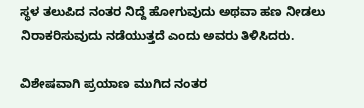ಸ್ಥಳ ತಲುಪಿದ ನಂತರ ನಿದ್ದೆ ಹೋಗುವುದು ಅಥವಾ ಹಣ ನೀಡಲು ನಿರಾಕರಿಸುವುದು ನಡೆಯುತ್ತದೆ ಎಂದು ಅವರು ತಿಳಿಸಿದರು.

ವಿಶೇಷವಾಗಿ ಪ್ರಯಾಣ ಮುಗಿದ ನಂತರ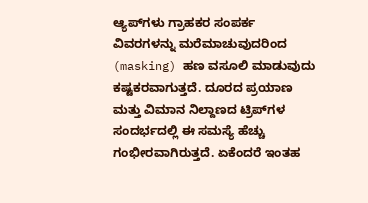ಆ್ಯಪ್‌ಗಳು ಗ್ರಾಹಕರ ಸಂಪರ್ಕ ವಿವರಗಳನ್ನು ಮರೆಮಾಚುವುದರಿಂದ (masking) ಹಣ ವಸೂಲಿ ಮಾಡುವುದು ಕಷ್ಟಕರವಾಗುತ್ತದೆ. ದೂರದ ಪ್ರಯಾಣ ಮತ್ತು ವಿಮಾನ ನಿಲ್ದಾಣದ ಟ್ರಿಪ್‌ಗಳ ಸಂದರ್ಭದಲ್ಲಿ ಈ ಸಮಸ್ಯೆ ಹೆಚ್ಚು ಗಂಭೀರವಾಗಿರುತ್ತದೆ. ಏಕೆಂದರೆ ಇಂತಹ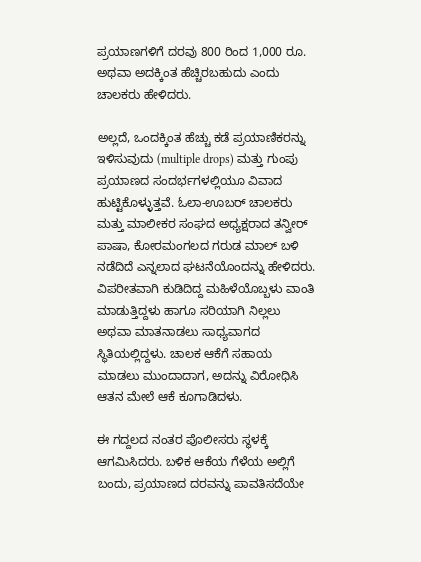ಪ್ರಯಾಣಗಳಿಗೆ ದರವು 800 ರಿಂದ 1,000 ರೂ. ಅಥವಾ ಅದಕ್ಕಿಂತ ಹೆಚ್ಚಿರಬಹುದು ಎಂದು ಚಾಲಕರು ಹೇಳಿದರು.

ಅಲ್ಲದೆ, ಒಂದಕ್ಕಿಂತ ಹೆಚ್ಚು ಕಡೆ ಪ್ರಯಾಣಿಕರನ್ನು ಇಳಿಸುವುದು (multiple drops) ಮತ್ತು ಗುಂಪು ಪ್ರಯಾಣದ ಸಂದರ್ಭಗಳಲ್ಲಿಯೂ ವಿವಾದ ಹುಟ್ಟಿಕೊಳ್ಳುತ್ತವೆ. ಓಲಾ-ಊಬರ್ ಚಾಲಕರು ಮತ್ತು ಮಾಲೀಕರ ಸಂಘದ ಅಧ್ಯಕ್ಷರಾದ ತನ್ವೀರ್ ಪಾಷಾ, ಕೋರಮಂಗಲದ ಗರುಡ ಮಾಲ್ ಬಳಿ ನಡೆದಿದೆ ಎನ್ನಲಾದ ಘಟನೆಯೊಂದನ್ನು ಹೇಳಿದರು. ವಿಪರೀತವಾಗಿ ಕುಡಿದಿದ್ದ ಮಹಿಳೆಯೊಬ್ಬಳು ವಾಂತಿ ಮಾಡುತ್ತಿದ್ದಳು ಹಾಗೂ ಸರಿಯಾಗಿ ನಿಲ್ಲಲು ಅಥವಾ ಮಾತನಾಡಲು ಸಾಧ್ಯವಾಗದ ಸ್ಥಿತಿಯಲ್ಲಿದ್ದಳು. ಚಾಲಕ ಆಕೆಗೆ ಸಹಾಯ ಮಾಡಲು ಮುಂದಾದಾಗ, ಅದನ್ನು ವಿರೋಧಿಸಿ ಆತನ ಮೇಲೆ ಆಕೆ ಕೂಗಾಡಿದಳು.

ಈ ಗದ್ದಲದ ನಂತರ ಪೊಲೀಸರು ಸ್ಥಳಕ್ಕೆ ಆಗಮಿಸಿದರು. ಬಳಿಕ ಆಕೆಯ ಗೆಳೆಯ ಅಲ್ಲಿಗೆ ಬಂದು, ಪ್ರಯಾಣದ ದರವನ್ನು ಪಾವತಿಸದೆಯೇ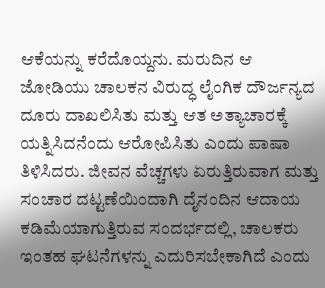ಆಕೆಯನ್ನು ಕರೆದೊಯ್ದನು. ಮರುದಿನ ಆ ಜೋಡಿಯು ಚಾಲಕನ ವಿರುದ್ಧ ಲೈಂಗಿಕ ದೌರ್ಜನ್ಯದ ದೂರು ದಾಖಲಿಸಿತು ಮತ್ತು ಆತ ಅತ್ಯಾಚಾರಕ್ಕೆ ಯತ್ನಿಸಿದನೆಂದು ಆರೋಪಿಸಿತು ಎಂದು ಪಾಷಾ ತಿಳಿಸಿದರು. ಜೀವನ ವೆಚ್ಚಗಳು ಏರುತ್ತಿರುವಾಗ ಮತ್ತು ಸಂಚಾರ ದಟ್ಟಣೆಯಿಂದಾಗಿ ದೈನಂದಿನ ಆದಾಯ ಕಡಿಮೆಯಾಗುತ್ತಿರುವ ಸಂದರ್ಭದಲ್ಲಿ, ಚಾಲಕರು ಇಂತಹ ಘಟನೆಗಳನ್ನು ಎದುರಿಸಬೇಕಾಗಿದೆ ಎಂದು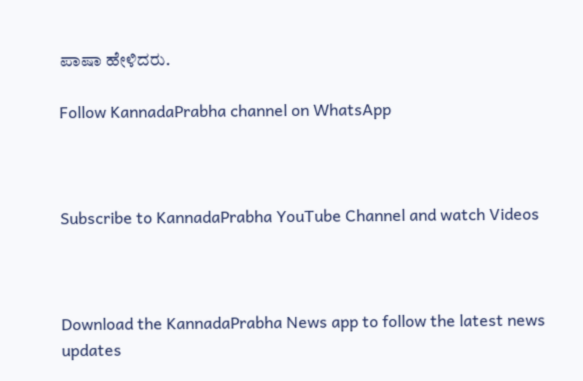ಪಾಷಾ ಹೇಳಿದರು.

Follow KannadaPrabha channel on WhatsApp



Subscribe to KannadaPrabha YouTube Channel and watch Videos



Download the KannadaPrabha News app to follow the latest news updates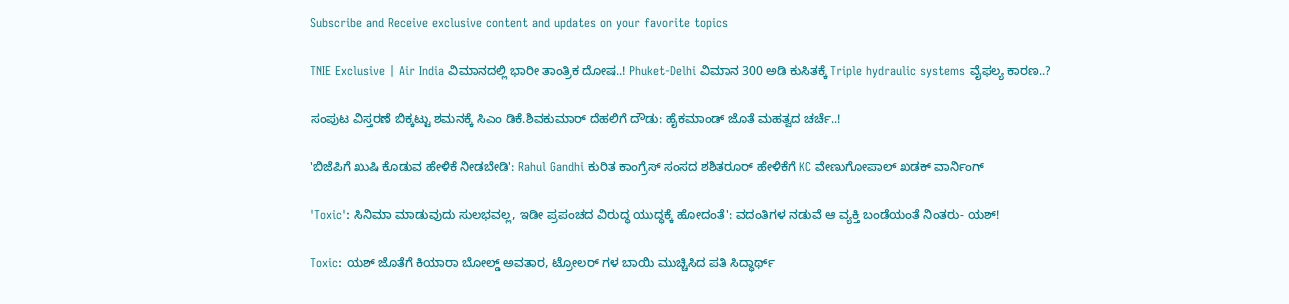Subscribe and Receive exclusive content and updates on your favorite topics

TNIE Exclusive | Air India ವಿಮಾನದಲ್ಲಿ ಭಾರೀ ತಾಂತ್ರಿಕ ದೋಷ..! Phuket-Delhi ವಿಮಾನ 300 ಅಡಿ ಕುಸಿತಕ್ಕೆ Triple hydraulic systems ವೈಫಲ್ಯ ಕಾರಣ..?

ಸಂಪುಟ ವಿಸ್ತರಣೆ ಬಿಕ್ಕಟ್ಟು ಶಮನಕ್ಕೆ ಸಿಎಂ ಡಿಕೆ.ಶಿವಕುಮಾರ್ ದೆಹಲಿಗೆ ದೌಡು: ಹೈಕಮಾಂಡ್‌ ಜೊತೆ ಮಹತ್ವದ ಚರ್ಚೆ..!

'ಬಿಜೆಪಿಗೆ ಖುಷಿ ಕೊಡುವ ಹೇಳಿಕೆ ನೀಡಬೇಡಿ': Rahul Gandhi ಕುರಿತ ಕಾಂಗ್ರೆಸ್ ಸಂಸದ ಶಶಿತರೂರ್ ಹೇಳಿಕೆಗೆ KC ವೇಣುಗೋಪಾಲ್ ಖಡಕ್ ವಾರ್ನಿಂಗ್

'Toxic': ಸಿನಿಮಾ ಮಾಡುವುದು ಸುಲಭವಲ್ಲ, ಇಡೀ ಪ್ರಪಂಚದ ವಿರುದ್ಧ ಯುದ್ಧಕ್ಕೆ ಹೋದಂತೆ': ವದಂತಿಗಳ ನಡುವೆ ಆ ವ್ಯಕ್ತಿ ಬಂಡೆಯಂತೆ ನಿಂತರು- ಯಶ್!

Toxic: ಯಶ್ ಜೊತೆಗೆ ಕಿಯಾರಾ ಬೋಲ್ಡ್ ಅವತಾರ, ಟ್ರೋಲರ್ ಗಳ ಬಾಯಿ ಮುಚ್ಚಿಸಿದ ಪತಿ ಸಿದ್ಧಾರ್ಥ್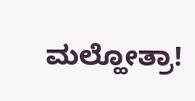ಮಲ್ಹೋತ್ರಾ!